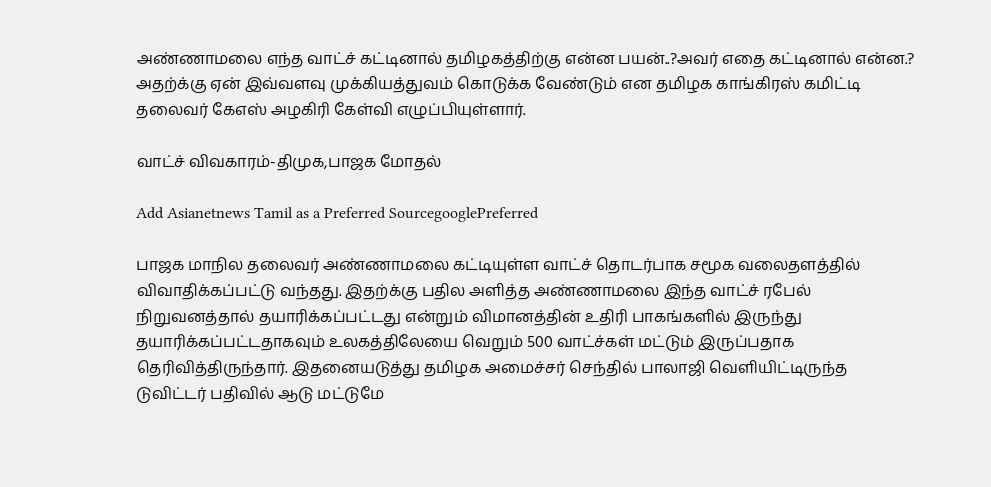அண்ணாமலை எந்த வாட்ச் கட்டினால் தமிழகத்திற்கு என்ன பயன்..?அவர் எதை கட்டினால் என்ன.? அதற்க்கு ஏன் இவ்வளவு முக்கியத்துவம் கொடுக்க வேண்டும் என தமிழக காங்கிரஸ் கமிட்டி தலைவர் கேஎஸ் அழகிரி கேள்வி எழுப்பியுள்ளார்.

வாட்ச் விவகாரம்-திமுக,பாஜக மோதல்

Add Asianetnews Tamil as a Preferred SourcegooglePreferred

பாஜக மாநில தலைவர் அண்ணாமலை கட்டியுள்ள வாட்ச் தொடர்பாக சமூக வலைதளத்தில் விவாதிக்கப்பட்டு வந்தது. இதற்க்கு பதில அளித்த அண்ணாமலை இந்த வாட்ச் ரபேல் நிறுவனத்தால் தயாரிக்கப்பட்டது என்றும் விமானத்தின் உதிரி பாகங்களில் இருந்து தயாரிக்கப்பட்டதாகவும் உலகத்திலேயை வெறும் 500 வாட்ச்கள் மட்டும் இருப்பதாக தெரிவித்திருந்தார். இதனையடுத்து தமிழக அமைச்சர் செந்தில் பாலாஜி வெளியிட்டிருந்த டுவிட்டர் பதிவில் ஆடு மட்டுமே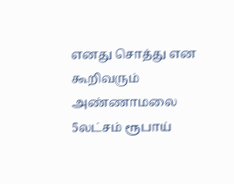எனது சொத்து என கூறிவரும் அண்ணாமலை 5லட்சம் ரூபாய்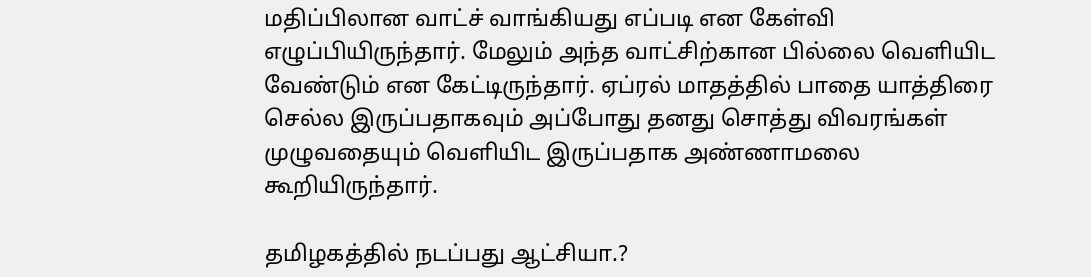மதிப்பிலான வாட்ச் வாங்கியது எப்படி என கேள்வி எழுப்பியிருந்தார். மேலும் அந்த வாட்சிற்கான பில்லை வெளியிட வேண்டும் என கேட்டிருந்தார். ஏப்ரல் மாதத்தில் பாதை யாத்திரை செல்ல இருப்பதாகவும் அப்போது தனது சொத்து விவரங்கள் முழுவதையும் வெளியிட இருப்பதாக அண்ணாமலை கூறியிருந்தார்.

தமிழகத்தில் நடப்பது ஆட்சியா.?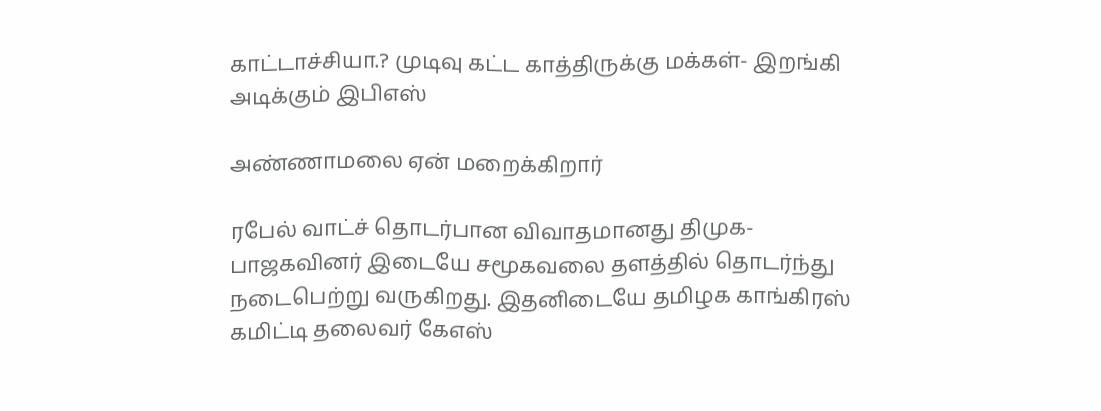காட்டாச்சியா.? முடிவு கட்ட காத்திருக்கு மக்கள்- இறங்கி அடிக்கும் இபிஎஸ்

அண்ணாமலை ஏன் மறைக்கிறார்

ரபேல் வாட்ச் தொடர்பான விவாதமானது திமுக- பாஜகவினர் இடையே சமூகவலை தளத்தில் தொடர்ந்து நடைபெற்று வருகிறது. இதனிடையே தமிழக காங்கிரஸ் கமிட்டி தலைவர் கேஎஸ்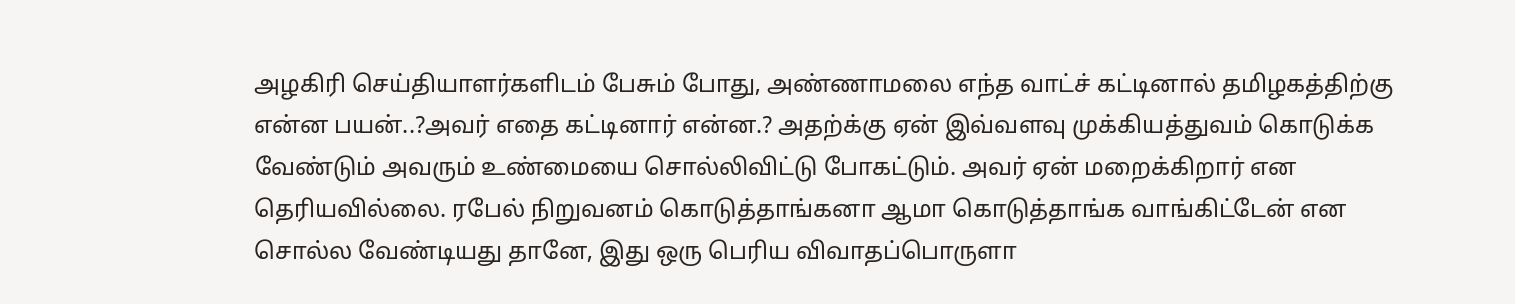அழகிரி செய்தியாளர்களிடம் பேசும் போது, அண்ணாமலை எந்த வாட்ச் கட்டினால் தமிழகத்திற்கு என்ன பயன்..?அவர் எதை கட்டினார் என்ன.? அதற்க்கு ஏன் இவ்வளவு முக்கியத்துவம் கொடுக்க வேண்டும் அவரும் உண்மையை சொல்லிவிட்டு போகட்டும். அவர் ஏன் மறைக்கிறார் என தெரியவில்லை. ரபேல் நிறுவனம் கொடுத்தாங்கனா ஆமா கொடுத்தாங்க வாங்கிட்டேன் என சொல்ல வேண்டியது தானே, இது ஒரு பெரிய விவாதப்பொருளா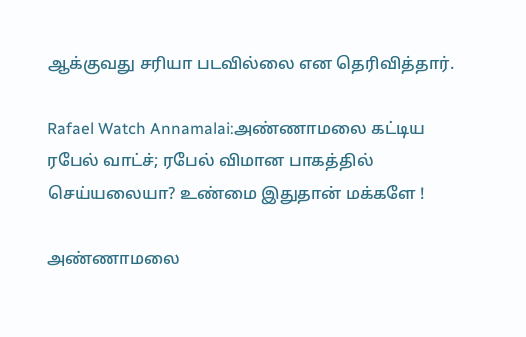ஆக்குவது சரியா படவில்லை என தெரிவித்தார்.

Rafael Watch Annamalai:அண்ணாமலை கட்டிய ரபேல் வாட்ச்; ரபேல் விமான பாகத்தில் செய்யலையா? உண்மை இதுதான் மக்களே !

அண்ணாமலை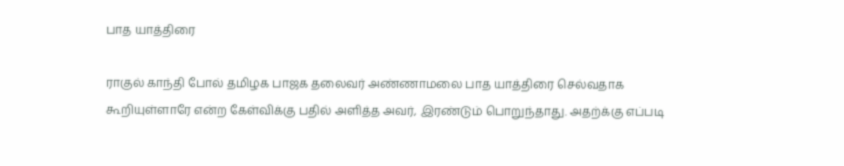பாத யாத்திரை

ராகுல் காந்தி போல் தமிழக பாஜக தலைவர் அண்ணாமலை பாத யாத்திரை செல்வதாக கூறியுள்ளாரே என்ற கேள்விக்கு பதில் அளித்த அவர், இரண்டும் பொறுந்தாது. அதற்க்கு எப்படி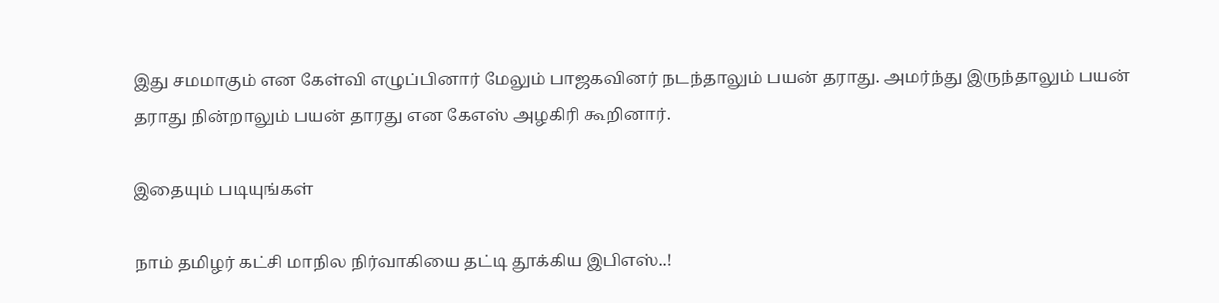இது சமமாகும் என கேள்வி எழுப்பினார் மேலும் பாஜகவினர் நடந்தாலும் பயன் தராது. அமர்ந்து இருந்தாலும் பயன் தராது நின்றாலும் பயன் தாரது என கேஎஸ் அழகிரி கூறினார்.

இதையும் படியுங்கள்

நாம் தமிழர் கட்சி மாநில நிர்வாகியை தட்டி தூக்கிய இபிஎஸ்..!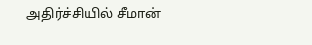அதிர்ச்சியில் சீமான்